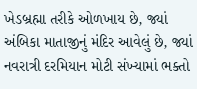ખેડબ્રહ્મા તરીકે ઓળખાય છે, જ્યાં અંબિકા માતાજીનું મંદિર આવેલું છે, જ્યાં નવરાત્રી દરમિયાન મોટી સંખ્યામાં ભક્તો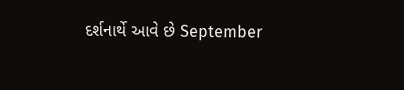દર્શનાર્થે આવે છે September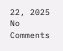22, 2025 No Comments